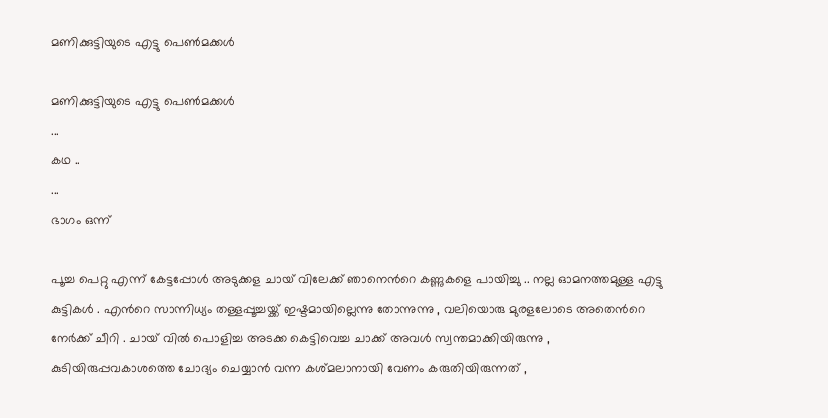മണിക്കുട്ടിയുടെ എട്ടു പെണ്‍മക്കള്‍

മണിക്കുട്ടിയുടെ എട്ടു പെണ്‍മക്കള്‍
...
കഥ ..
...
ഭാഗം ഒന്ന്

പൂച്ച പെറ്റു എന്ന് കേട്ടപ്പോള്‍ അടുക്കള ചായ് വിലേക്ക് ഞാനെന്‍റെ കണ്ണുകളെ പായിച്ചു .. നല്ല ഓമനത്തമുള്ള എട്ടു കുട്ടികള്‍ . എന്‍റെ സാന്നിധ്യം തള്ളപ്പൂച്ചയ്ക്ക് ഇഷ്ടമായില്ലെന്നു തോന്നുന്നു , വലിയൊരു മുരളലോടെ അതെന്‍റെ നേര്‍ക്ക്‌ ചീറി . ചായ് വില്‍ പൊളിച്ച അടക്ക കെട്ടിവെച്ച ചാക്ക് അവള്‍ സ്വന്തമാക്കിയിരുന്നു , കുടിയിരുപ്പവകാശത്തെ ചോദ്യം ചെയ്യാന്‍ വന്ന കശ്മലാനായി വേണം കരുതിയിരുന്നത് ,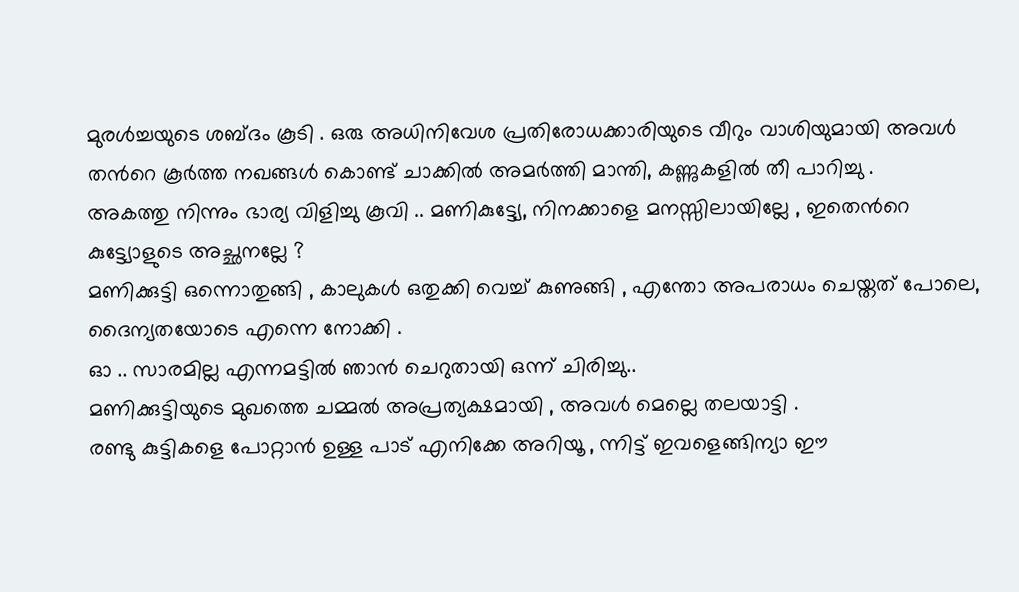മുരള്‍ച്ചയുടെ ശബ്ദം കൂടി . ഒരു അധിനിവേശ പ്രതിരോധക്കാരിയുടെ വീറും വാശിയുമായി അവള്‍ തന്‍റെ കൂര്‍ത്ത നഖങ്ങള്‍ കൊണ്ട് ചാക്കില്‍ അമര്‍ത്തി മാന്തി, കണ്ണുകളില്‍ തീ പാറിച്ചു .
അകത്തു നിന്നും ഭാര്യ വിളിച്ചു കൂവി .. മണികുട്ട്യേ, നിനക്കാളെ മനസ്സിലായില്ലേ , ഇതെന്‍റെ കുട്ട്യോളുടെ അച്ഛനല്ലേ ?
മണിക്കുട്ടി ഒന്നൊതുങ്ങി , കാലുകള്‍ ഒതുക്കി വെച്ച്‌ കുണുങ്ങി , എന്തോ അപരാധം ചെയ്തത് പോലെ, ദൈന്യതയോടെ എന്നെ നോക്കി .
ഓ .. സാരമില്ല എന്നമട്ടില്‍ ഞാന്‍ ചെറുതായി ഒന്ന് ചിരിച്ചു..
മണിക്കുട്ടിയുടെ മുഖത്തെ ചമ്മല്‍ അപ്രത്യക്ഷമായി , അവള്‍ മെല്ലെ തലയാട്ടി .
രണ്ടു കുട്ടികളെ പോറ്റാന്‍ ഉള്ള പാട് എനിക്കേ അറിയൂ , ന്നിട്ട് ഇവളെങ്ങിന്യാ ഈ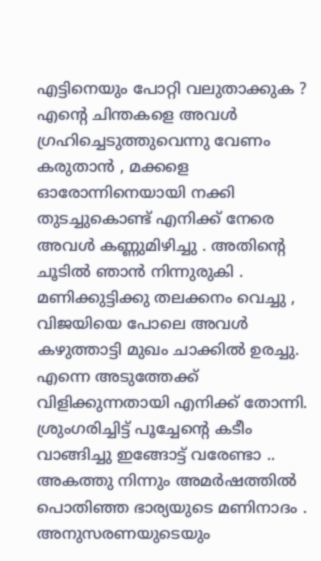എട്ടിനെയും പോറ്റി വലുതാക്കുക ?
എന്‍റെ ചിന്തകളെ അവള്‍ ഗ്രഹിച്ചെടുത്തുവെന്നു വേണം കരുതാന്‍ , മക്കളെ ഓരോന്നിനെയായി നക്കി തുടച്ചുകൊണ്ട് എനിക്ക് നേരെ അവള്‍ കണ്ണുമിഴിച്ചു . അതിന്‍റെ ചൂടില്‍ ഞാന്‍ നിന്നുരുകി .
മണിക്കുട്ടിക്കു തലക്കനം വെച്ചു , വിജയിയെ പോലെ അവള്‍ കഴുത്താട്ടി മുഖം ചാക്കില്‍ ഉരച്ചു. എന്നെ അടുത്തേക്ക്‌ വിളിക്കുന്നതായി എനിക്ക് തോന്നി.
ശ്രുംഗരിച്ചിട്ട് പൂച്ചേന്‍റെ കടീം വാങ്ങിച്ചു ഇങ്ങോട്ട് വരേണ്ടാ .. അകത്തു നിന്നും അമര്‍ഷത്തില്‍ പൊതിഞ്ഞ ഭാര്യയുടെ മണിനാദം .
അനുസരണയുടെയും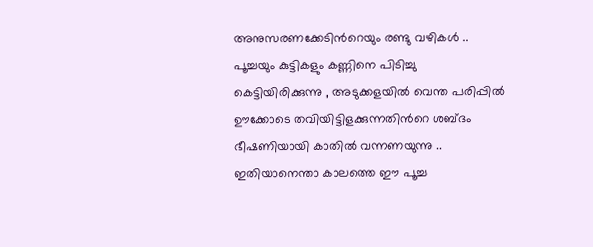അനുസരണക്കേടിന്‍റെയും രണ്ടു വഴികള്‍ .. പൂച്ചയും കുട്ടികളും കണ്ണിനെ പിടിച്ചു കെട്ടിയിരിക്കുന്നു , അടുക്കളയില്‍ വെന്ത പരിപ്പില്‍ ഊക്കോടെ തവിയിട്ടിളക്കുന്നതിന്‍റെ ശബ്ദം ഭീഷണിയായി കാതില്‍ വന്നണയുന്നു .. ഇതിയാനെന്താ കാലത്തെ ഈ പൂച്ച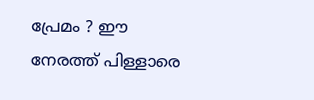പ്രേമം ? ഈ നേരത്ത് പിള്ളാരെ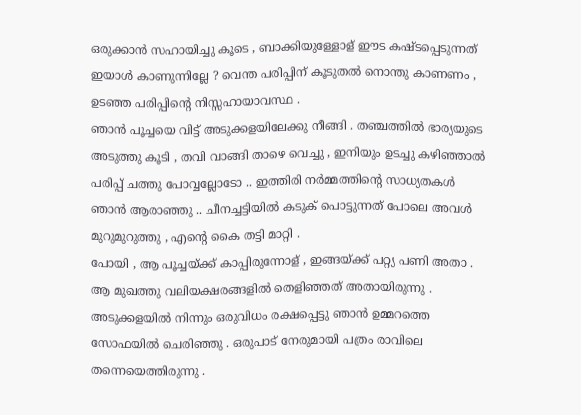ഒരുക്കാന്‍ സഹായിച്ചു കൂടെ , ബാക്കിയുള്ളോള് ഈട കഷ്ടപ്പെടുന്നത് ഇയാള്‍ കാണുന്നില്ലേ ? വെന്ത പരിപ്പിന് കൂടുതല്‍ നൊന്തു കാണണം , ഉടഞ്ഞ പരിപ്പിന്‍റെ നിസ്സഹായാവസ്ഥ .
ഞാന്‍ പൂച്ചയെ വിട്ട് അടുക്കളയിലേക്കു നീങ്ങി . തഞ്ചത്തില്‍ ഭാര്യയുടെ അടുത്തു കൂടി , തവി വാങ്ങി താഴെ വെച്ചു , ഇനിയും ഉടച്ചു കഴിഞ്ഞാല്‍ പരിപ്പ് ചത്തു പോവ്വല്ലോടോ .. ഇത്തിരി നര്‍മ്മത്തിന്‍റെ സാധ്യതകള്‍ ഞാന്‍ ആരാഞ്ഞു .. ചീനച്ചട്ടിയില്‍ കടുക് പൊട്ടുന്നത് പോലെ അവള്‍ മുറുമുറുത്തു , എന്‍റെ കൈ തട്ടി മാറ്റി .
പോയി , ആ പൂച്ചയ്ക്ക് കാപ്പിരുന്നോള് , ഇങ്ങയ്ക്ക് പറ്റ്യ പണി അതാ . ആ മുഖത്തു വലിയക്ഷരങ്ങളില്‍ തെളിഞ്ഞത് അതായിരുന്നു .
അടുക്കളയില്‍ നിന്നും ഒരുവിധം രക്ഷപ്പെട്ടു ഞാന്‍ ഉമ്മറത്തെ സോഫയില്‍ ചെരിഞ്ഞു . ഒരുപാട് നേരുമായി പത്രം രാവിലെ തന്നെയെത്തിരുന്നു .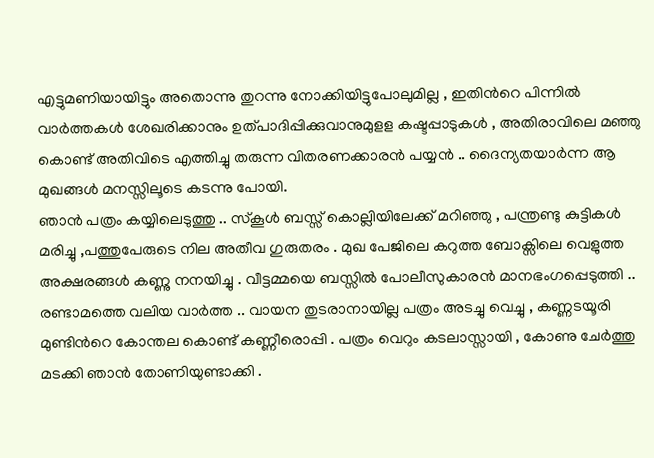എട്ടുമണിയായിട്ടും അതൊന്നു തുറന്നു നോക്കിയിട്ടുപോലുമില്ല , ഇതിന്‍റെ പിന്നില്‍ വാര്‍ത്തകള്‍ ശേഖരിക്കാനും ഉത്പാദിപ്പിക്കുവാനുമുളള കഷ്ടപ്പാടുകള്‍ , അതിരാവിലെ മഞ്ഞു കൊണ്ട് അതിവിടെ എത്തിച്ചു തരുന്ന വിതരണക്കാരന്‍ പയ്യന്‍ .. ദൈന്യതയാര്‍ന്ന ആ മുഖങ്ങള്‍ മനസ്സിലൂടെ കടന്നു പോയി.
ഞാന്‍ പത്രം കയ്യിലെടുത്തു .. സ്കൂള്‍ ബസ്സ്‌ കൊല്ലിയിലേക്ക് മറിഞ്ഞു , പന്ത്രണ്ടു കുട്ടികള്‍ മരിച്ചു ,പത്തുപേരുടെ നില അതീവ ഗുരുതരം . മുഖ പേജിലെ കറുത്ത ബോക്സിലെ വെളുത്ത അക്ഷരങ്ങള്‍ കണ്ണു നനയിച്ചു . വീട്ടമ്മയെ ബസ്സില്‍ പോലീസുകാരന്‍ മാനഭംഗപ്പെടുത്തി .. രണ്ടാമത്തെ വലിയ വാര്‍ത്ത .. വായന തുടരാനായില്ല പത്രം അടച്ചു വെച്ചു , കണ്ണടയൂരി മുണ്ടിന്‍റെ കോന്തല കൊണ്ട് കണ്ണീരൊപ്പി . പത്രം വെറും കടലാസ്സായി , കോണു ചേര്‍ത്തു മടക്കി ഞാന്‍ തോണിയുണ്ടാക്കി .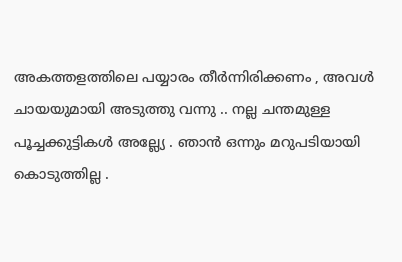അകത്തളത്തിലെ പയ്യാരം തീര്‍ന്നിരിക്കണം , അവള്‍ ചായയുമായി അടുത്തു വന്നു .. നല്ല ചന്തമുള്ള പൂച്ചക്കുട്ടികള്‍ അല്ല്യേ . ഞാന്‍ ഒന്നും മറുപടിയായി കൊടുത്തില്ല .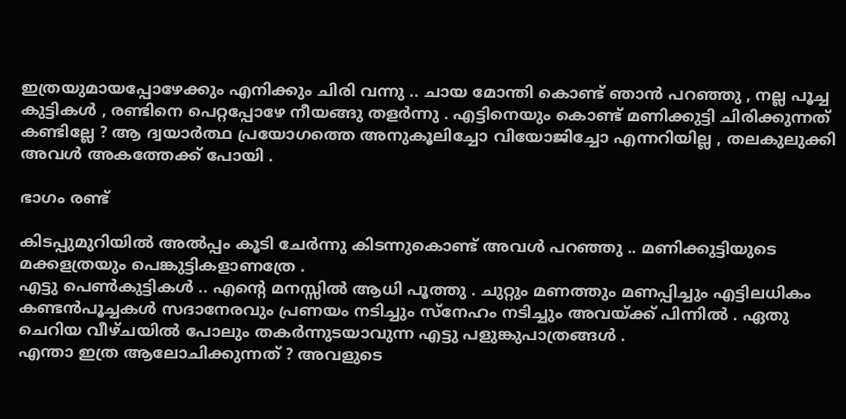ഇത്രയുമായപ്പോഴേക്കും എനിക്കും ചിരി വന്നു .. ചായ മോന്തി കൊണ്ട് ഞാന്‍ പറഞ്ഞു , നല്ല പൂച്ച കുട്ടികള്‍ , രണ്ടിനെ പെറ്റപ്പോഴേ നീയങ്ങു തളര്‍ന്നു . എട്ടിനെയും കൊണ്ട് മണിക്കുട്ടി ചിരിക്കുന്നത് കണ്ടില്ലേ ? ആ ദ്വയാര്‍ത്ഥ പ്രയോഗത്തെ അനുകൂലിച്ചോ വിയോജിച്ചോ എന്നറിയില്ല , തലകുലുക്കി അവള്‍ അകത്തേക്ക് പോയി .

ഭാഗം രണ്ട്

കിടപ്പുമുറിയില്‍ അല്‍പ്പം കൂടി ചേര്‍ന്നു കിടന്നുകൊണ്ട് അവള്‍ പറഞ്ഞു .. മണിക്കുട്ടിയുടെ മക്കളത്രയും പെങ്കുട്ടികളാണത്രേ .
എട്ടു പെണ്‍കുട്ടികള്‍ .. എന്‍റെ മനസ്സില്‍ ആധി പൂത്തു . ചുറ്റും മണത്തും മണപ്പിച്ചും എട്ടിലധികം കണ്ടന്‍പൂച്ചകള്‍ സദാനേരവും പ്രണയം നടിച്ചും സ്നേഹം നടിച്ചും അവയ്ക്ക് പിന്നില്‍ . ഏതു ചെറിയ വീഴ്ചയില്‍ പോലും തകര്‍ന്നുടയാവുന്ന എട്ടു പളുങ്കുപാത്രങ്ങള്‍ .
എന്താ ഇത്ര ആലോചിക്കുന്നത് ? അവളുടെ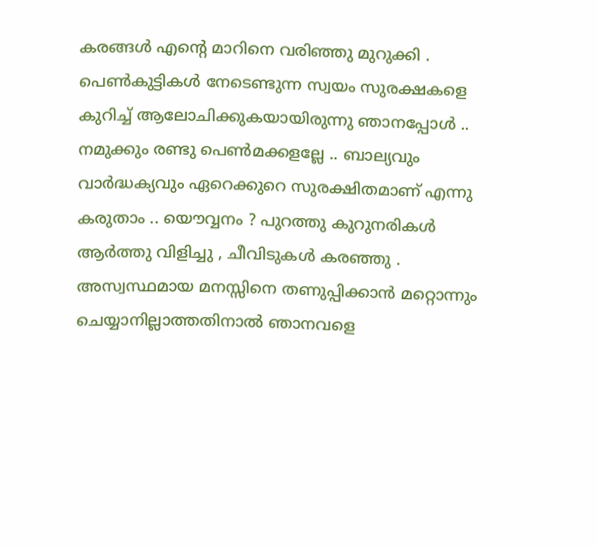കരങ്ങള്‍ എന്‍റെ മാറിനെ വരിഞ്ഞു മുറുക്കി .
പെണ്‍കുട്ടികള്‍ നേടെണ്ടുന്ന സ്വയം സുരക്ഷകളെ കുറിച്ച് ആലോചിക്കുകയായിരുന്നു ഞാനപ്പോള്‍ .. നമുക്കും രണ്ടു പെണ്‍മക്കളല്ലേ .. ബാല്യവും വാര്‍ദ്ധക്യവും ഏറെക്കുറെ സുരക്ഷിതമാണ് എന്നു കരുതാം .. യൌവ്വനം ? പുറത്തു കുറുനരികള്‍ ആര്‍ത്തു വിളിച്ചു , ചീവിടുകള്‍ കരഞ്ഞു . അസ്വസ്ഥമായ മനസ്സിനെ തണുപ്പിക്കാന്‍ മറ്റൊന്നും ചെയ്യാനില്ലാത്തതിനാല്‍ ഞാനവളെ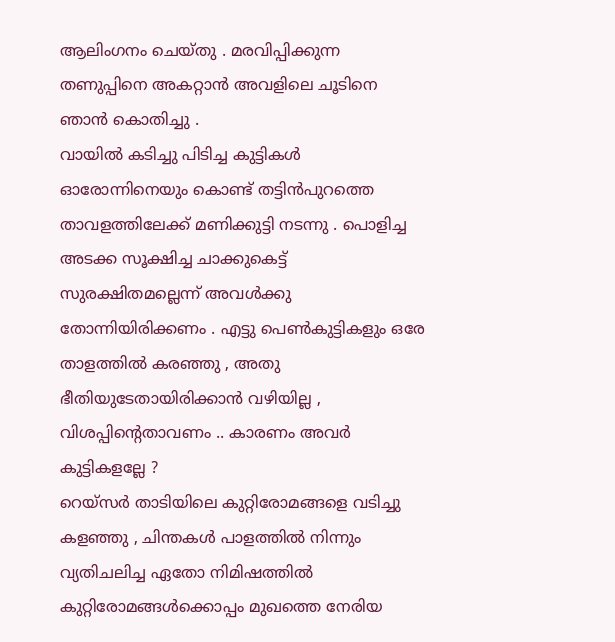ആലിംഗനം ചെയ്തു . മരവിപ്പിക്കുന്ന തണുപ്പിനെ അകറ്റാന്‍ അവളിലെ ചൂടിനെ ഞാന്‍ കൊതിച്ചു .
വായില്‍ കടിച്ചു പിടിച്ച കുട്ടികള്‍ ഓരോന്നിനെയും കൊണ്ട് തട്ടിന്‍പുറത്തെ താവളത്തിലേക്ക് മണിക്കുട്ടി നടന്നു . പൊളിച്ച അടക്ക സൂക്ഷിച്ച ചാക്കുകെട്ട് സുരക്ഷിതമല്ലെന്ന് അവള്‍ക്കു തോന്നിയിരിക്കണം . എട്ടു പെണ്‍കുട്ടികളും ഒരേ താളത്തില്‍ കരഞ്ഞു , അതു ഭീതിയുടേതായിരിക്കാന്‍ വഴിയില്ല , വിശപ്പിന്‍റെതാവണം .. കാരണം അവര്‍ കുട്ടികളല്ലേ ?
റെയ്സര്‍ താടിയിലെ കുറ്റിരോമങ്ങളെ വടിച്ചു കളഞ്ഞു , ചിന്തകള്‍ പാളത്തില്‍ നിന്നും വ്യതിചലിച്ച ഏതോ നിമിഷത്തില്‍ കുറ്റിരോമങ്ങള്‍ക്കൊപ്പം മുഖത്തെ നേരിയ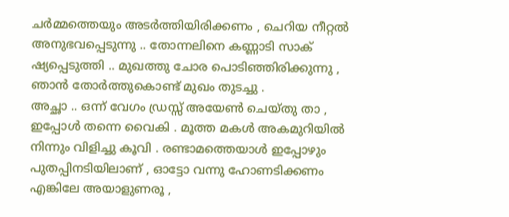ചര്‍മ്മത്തെയും അടര്‍ത്തിയിരിക്കണം , ചെറിയ നീറ്റല്‍ അനുഭവപ്പെടുന്നു .. തോന്നലിനെ കണ്ണാടി സാക് ഷ്യപ്പെടുത്തി .. മുഖത്തു ചോര പൊടിഞ്ഞിരിക്കുന്നു , ഞാന്‍ തോര്‍ത്തുകൊണ്ട് മുഖം തുടച്ചു .
അച്ഛാ .. ഒന്ന് വേഗം ഡ്രസ്സ് അയേണ്‍ ചെയ്തു താ , ഇപ്പോള്‍ തന്നെ വൈകി . മൂത്ത മകള്‍ അകമുറിയില്‍ നിന്നും വിളിച്ചു കൂവി . രണ്ടാമത്തെയാള്‍ ഇപ്പോഴും പുതപ്പിനടിയിലാണ് , ഓട്ടോ വന്നു ഹോണടിക്കണം എങ്കിലേ അയാളുണരൂ ,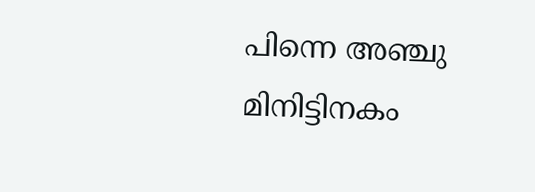പിന്നെ അഞ്ചു മിനിട്ടിനകം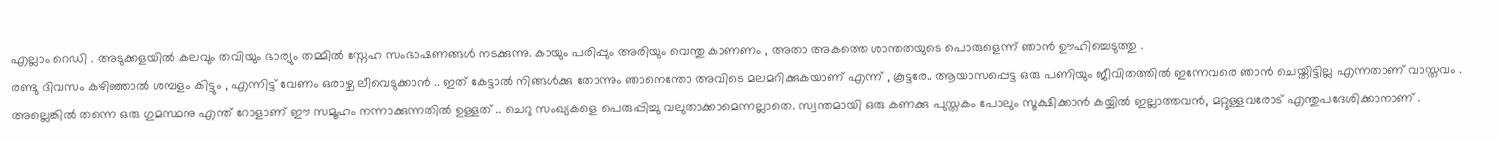എല്ലാം റെഡി . അടുക്കളയില്‍ കലവും തവിയും ഭാര്യും തമ്മില്‍ സ്നേഹ സംഭാഷണങ്ങള്‍ നടക്കുന്നു. കായും പരിപ്പും അരിയും വെന്തു കാണണം , അതാ അകത്തെ ശാന്തതയുടെ പൊരുളെന്ന് ഞാന്‍ ഊഹിച്ചെടുത്തു .
രണ്ടു ദിവസം കഴിഞ്ഞാല്‍ ശമ്പളം കിട്ടും , എന്നിട്ട് വേണം ഒരാഴ്ച ലീവെടുക്കാന്‍ .. ഇത് കേട്ടാല്‍ നിങ്ങള്‍ക്കു തോന്നും ഞാനെന്തോ അവിടെ മലമറിക്കുകയാണ് എന്ന് , കൂട്ടരേ.. ആയാസപ്പെട്ട ഒരു പണിയും ജീവിതത്തില്‍ ഇന്നേവരെ ഞാന്‍ ചെയ്തിട്ടില്ല എന്നതാണ് വാസ്തവം . അല്ലെങ്കില്‍ തന്നെ ഒരു ഗുമസ്ഥനു എന്ത് റോളാണ് ഈ സമൂഹം നന്നാക്കുന്നതില്‍ ഉള്ളത് .. ചെറു സംഖ്യകളെ പെരുപ്പിച്ചു വലുതാക്കാമെന്നല്ലാതെ. സ്വന്തമായി ഒരു കണക്കു പുസ്തകം പോലും സൂക്ഷിക്കാന്‍ കയ്യില്‍ ഇല്ലാത്തവന്‍, മറ്റുള്ളവരോട് എന്തുപദേശിക്കാനാണ് .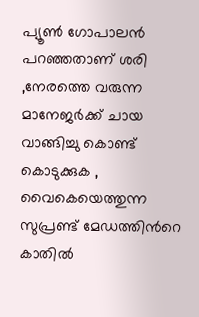പ്യൂണ്‍ ഗോപാലന്‍ പറഞ്ഞതാണ് ശരി ,നേരത്തെ വരുന്ന മാനേജര്‍ക്ക് ചായ വാങ്ങിച്ചു കൊണ്ട് കൊടുക്കുക , വൈകെയെത്തുന്ന സുപ്രണ്ട് മേഡത്തിന്‍റെ കാതില്‍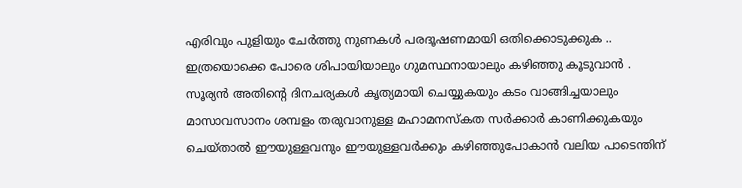എരിവും പുളിയും ചേര്‍ത്തു നുണകള്‍ പരദൂഷണമായി ഒതിക്കൊടുക്കുക .. ഇത്രയൊക്കെ പോരെ ശിപായിയാലും ഗുമസ്ഥനായാലും കഴിഞ്ഞു കൂടുവാന്‍ . സൂര്യന്‍ അതിന്‍റെ ദിനചര്യകള്‍ കൃത്യമായി ചെയ്യുകയും കടം വാങ്ങിച്ചയാലും മാസാവസാനം ശമ്പളം തരുവാനുള്ള മഹാമനസ്കത സര്‍ക്കാര്‍ കാണിക്കുകയും ചെയ്‌താല്‍ ഈയുള്ളവനും ഈയുള്ളവര്‍ക്കും കഴിഞ്ഞുപോകാന്‍ വലിയ പാടെന്തിന്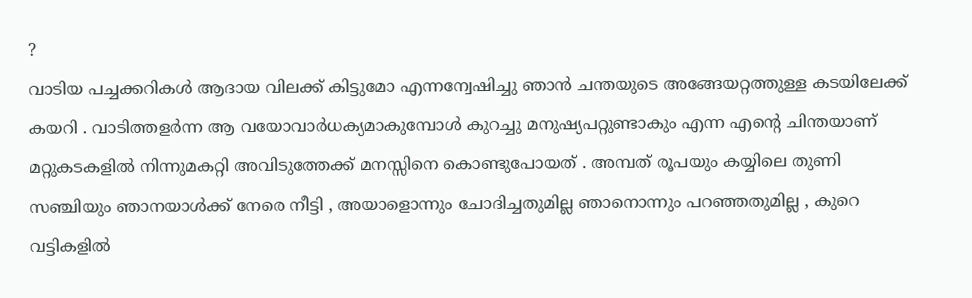?
വാടിയ പച്ചക്കറികള്‍ ആദായ വിലക്ക് കിട്ടുമോ എന്നന്വേഷിച്ചു ഞാന്‍ ചന്തയുടെ അങ്ങേയറ്റത്തുള്ള കടയിലേക്ക് കയറി . വാടിത്തളര്‍ന്ന ആ വയോവാര്‍ധക്യമാകുമ്പോള്‍ കുറച്ചു മനുഷ്യപറ്റുണ്ടാകും എന്ന എന്‍റെ ചിന്തയാണ് മറ്റുകടകളില്‍ നിന്നുമകറ്റി അവിടുത്തേക്ക്‌ മനസ്സിനെ കൊണ്ടുപോയത് . അമ്പത് രൂപയും കയ്യിലെ തുണി സഞ്ചിയും ഞാനയാള്‍ക്ക് നേരെ നീട്ടി , അയാളൊന്നും ചോദിച്ചതുമില്ല ഞാനൊന്നും പറഞ്ഞതുമില്ല , കുറെ വട്ടികളില്‍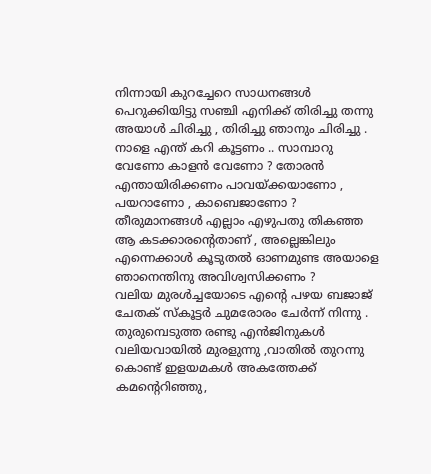നിന്നായി കുറച്ചേറെ സാധനങ്ങള്‍ പെറുക്കിയിട്ടു സഞ്ചി എനിക്ക് തിരിച്ചു തന്നു അയാള്‍ ചിരിച്ചു , തിരിച്ചു ഞാനും ചിരിച്ചു . നാളെ എന്ത് കറി കൂട്ടണം .. സാമ്പാറു വേണോ കാളന്‍ വേണോ ? തോരന്‍ എന്തായിരിക്കണം പാവയ്ക്കയാണോ , പയറാണോ , കാബെജാണോ ? തീരുമാനങ്ങള്‍ എല്ലാം എഴുപതു തികഞ്ഞ ആ കടക്കാരന്‍റെതാണ് , അല്ലെങ്കിലും എന്നെക്കാള്‍ കൂടുതല്‍ ഓണമുണ്ട അയാളെ ഞാനെന്തിനു അവിശ്വസിക്കണം ?
വലിയ മുരള്‍ച്ചയോടെ എന്‍റെ പഴയ ബജാജ് ചേതക് സ്കൂട്ടര്‍ ചുമരോരം ചേര്‍ന്ന് നിന്നു . തുരുമ്പെടുത്ത രണ്ടു എന്‍ജിനുകള്‍ വലിയവായില്‍ മുരളുന്നു ,വാതില്‍ തുറന്നു കൊണ്ട് ഇളയമകള്‍ അകത്തേക്ക് കമന്റെറിഞ്ഞു,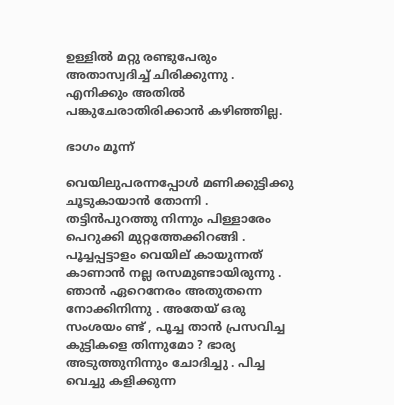ഉള്ളില്‍ മറ്റു രണ്ടുപേരും അതാസ്വദിച്ച്‌ ചിരിക്കുന്നു . എനിക്കും അതില്‍ പങ്കുചേരാതിരിക്കാന്‍ കഴിഞ്ഞില്ല.

ഭാഗം മൂന്ന്

വെയിലുപരന്നപ്പോള്‍ മണിക്കുട്ടിക്കു ചൂടുകായാന്‍ തോന്നി . തട്ടിന്‍പുറത്തു നിന്നും പിള്ളാരേം പെറുക്കി മുറ്റത്തേക്കിറങ്ങി . പൂച്ചപ്പട്ടാളം വെയില് കായുന്നത് കാണാന്‍ നല്ല രസമുണ്ടായിരുന്നു . ഞാന്‍ ഏറെനേരം അതുതന്നെ നോക്കിനിന്നു . അതേയ് ഒരു സംശയം ണ്ട് , പൂച്ച താന്‍ പ്രസവിച്ച കുട്ടികളെ തിന്നുമോ ? ഭാര്യ അടുത്തുനിന്നും ചോദിച്ചു . പിച്ച വെച്ചു കളിക്കുന്ന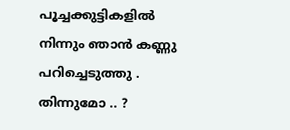പൂച്ചക്കുട്ടികളില്‍ നിന്നും ഞാന്‍ കണ്ണു പറിച്ചെടുത്തു . തിന്നുമോ .. ?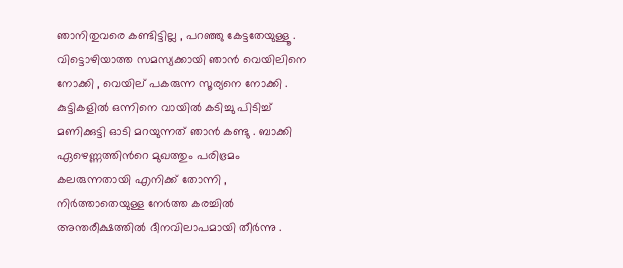ഞാനിതുവരെ കണ്ടിട്ടില്ല , പറഞ്ഞു കേട്ടതേയുള്ളൂ . വിട്ടൊഴിയാത്ത സമസ്യക്കായി ഞാന്‍ വെയിലിനെ നോക്കി , വെയില് പകരുന്ന സൂര്യനെ നോക്കി .
കുട്ടികളില്‍ ഒന്നിനെ വായില്‍ കടിച്ചു പിടിച്ച് മണിക്കുട്ടി ഓടി മറയുന്നത് ഞാന്‍ കണ്ടു . ബാക്കി ഏഴെണ്ണത്തിന്‍റെ മുഖത്തും പരിഭ്രമം കലരുന്നതായി എനിക്ക് തോന്നി , നിര്‍ത്താതെയുള്ള നേര്‍ത്ത കരച്ചില്‍ അന്തരീക്ഷത്തില്‍ ദീനവിലാപമായി തീര്‍ന്നു .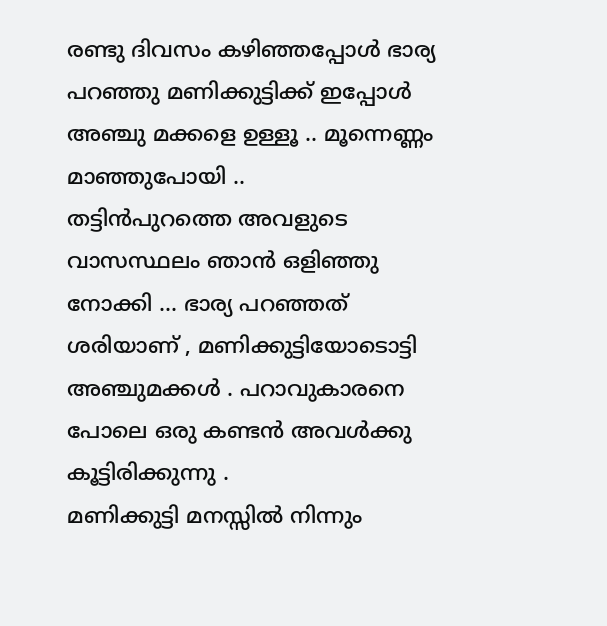രണ്ടു ദിവസം കഴിഞ്ഞപ്പോള്‍ ഭാര്യ പറഞ്ഞു മണിക്കുട്ടിക്ക് ഇപ്പോള്‍ അഞ്ചു മക്കളെ ഉള്ളൂ .. മൂന്നെണ്ണം മാഞ്ഞുപോയി ..
തട്ടിന്‍പുറത്തെ അവളുടെ വാസസ്ഥലം ഞാന്‍ ഒളിഞ്ഞു നോക്കി ... ഭാര്യ പറഞ്ഞത് ശരിയാണ് , മണിക്കുട്ടിയോടൊട്ടി അഞ്ചുമക്കള്‍ . പറാവുകാരനെ പോലെ ഒരു കണ്ടന്‍ അവള്‍ക്കു കൂട്ടിരിക്കുന്നു .
മണിക്കുട്ടി മനസ്സില്‍ നിന്നും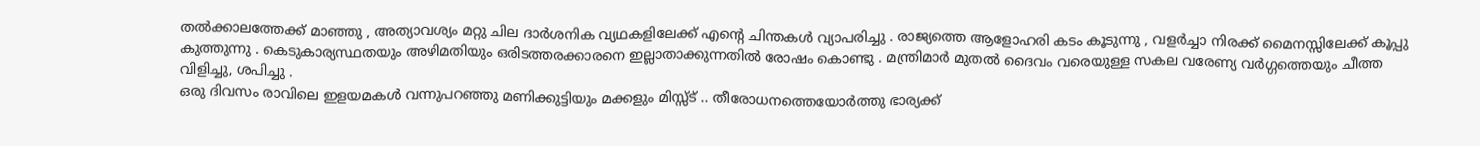തല്‍ക്കാലത്തേക്ക് മാഞ്ഞു , അത്യാവശ്യം മറ്റു ചില ദാര്‍ശനിക വ്യഥകളിലേക്ക് എന്‍റെ ചിന്തകള്‍ വ്യാപരിച്ചു . രാജ്യത്തെ ആളോഹരി കടം കൂടുന്നു , വളര്‍ച്ചാ നിരക്ക് മൈനസ്സിലേക്ക് കൂപ്പു കുത്തുന്നു . കെടുകാര്യസ്ഥതയും അഴിമതിയും ഒരിടത്തരക്കാരനെ ഇല്ലാതാക്കുന്നതില്‍ രോഷം കൊണ്ടു . മന്ത്രിമാര്‍ മുതല്‍ ദൈവം വരെയുള്ള സകല വരേണ്യ വര്‍ഗ്ഗത്തെയും ചീത്ത വിളിച്ചു, ശപിച്ചു .
ഒരു ദിവസം രാവിലെ ഇളയമകള്‍ വന്നുപറഞ്ഞു മണിക്കുട്ടിയും മക്കളും മിസ്സ്ട് .. തീരോധനത്തെയോര്‍ത്തു ഭാര്യക്ക്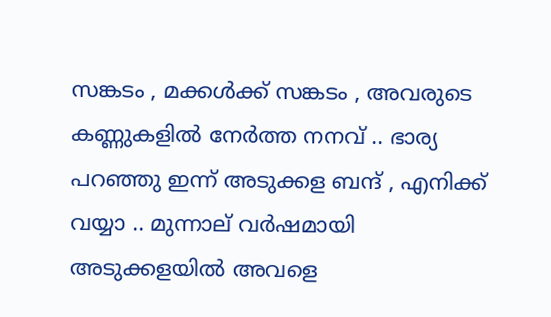സങ്കടം , മക്കള്‍ക്ക്‌ സങ്കടം , അവരുടെ കണ്ണുകളില്‍ നേര്‍ത്ത നനവ്‌ .. ഭാര്യ പറഞ്ഞു ഇന്ന് അടുക്കള ബന്ദ്‌ , എനിക്ക് വയ്യാ .. മുന്നാല് വര്‍ഷമായി അടുക്കളയില്‍ അവളെ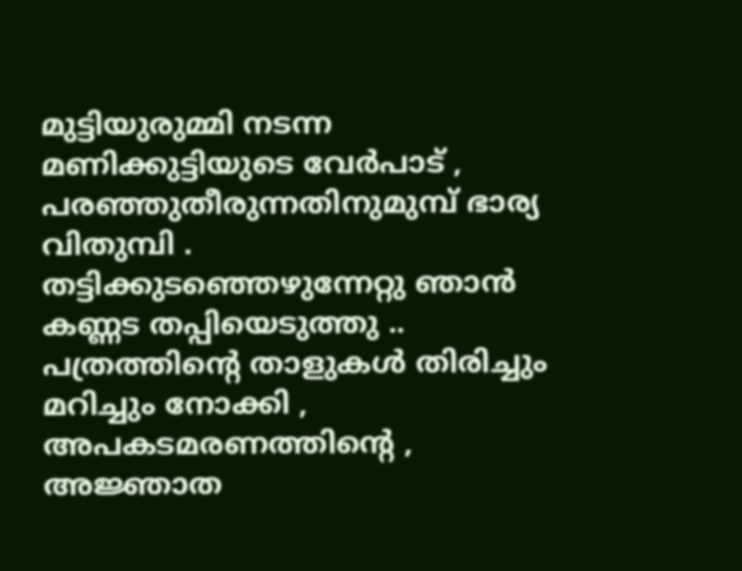മുട്ടിയുരുമ്മി നടന്ന മണിക്കുട്ടിയുടെ വേര്‍പാട് , പരഞ്ഞുതീരുന്നതിനുമുമ്പ് ഭാര്യ വിതുമ്പി .
തട്ടിക്കുടഞ്ഞെഴുന്നേറ്റു ഞാന്‍ കണ്ണട തപ്പിയെടുത്തു .. പത്രത്തിന്‍റെ താളുകള്‍ തിരിച്ചും മറിച്ചും നോക്കി , അപകടമരണത്തിന്‍റെ , അജ്ഞാത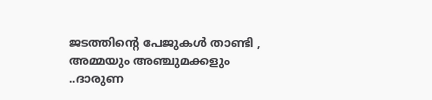ജടത്തിന്‍റെ പേജുകള്‍ താണ്ടി , അമ്മയും അഞ്ചുമക്കളും ..ദാരുണ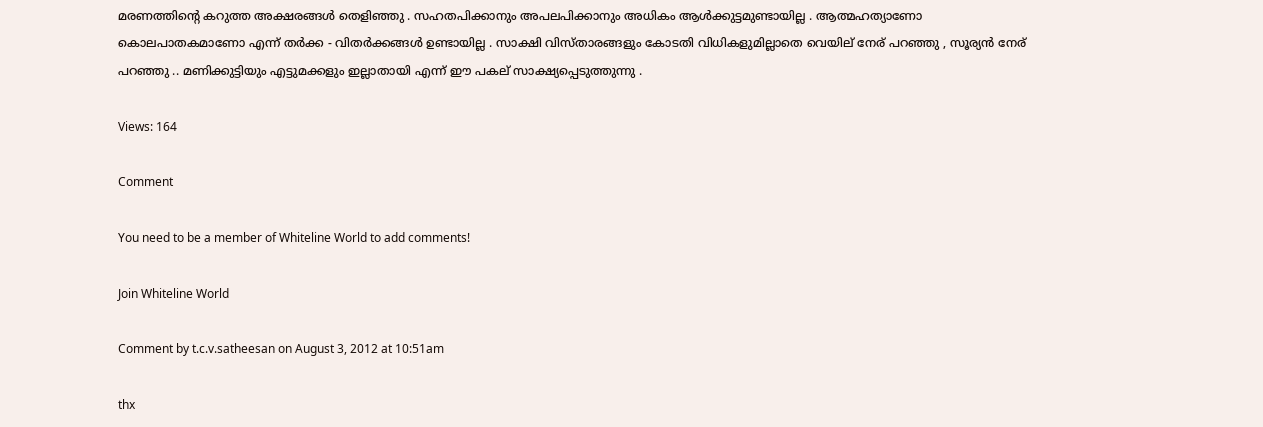മരണത്തിന്‍റെ കറുത്ത അക്ഷരങ്ങള്‍ തെളിഞ്ഞു . സഹതപിക്കാനും അപലപിക്കാനും അധികം ആള്‍ക്കുട്ടമുണ്ടായില്ല . ആത്മഹത്യാണോ കൊലപാതകമാണോ എന്ന് തര്‍ക്ക - വിതര്‍ക്കങ്ങള്‍ ഉണ്ടായില്ല . സാക്ഷി വിസ്താരങ്ങളും കോടതി വിധികളുമില്ലാതെ വെയില് നേര് പറഞ്ഞു , സൂര്യന്‍ നേര് പറഞ്ഞു .. മണിക്കുട്ടിയും എട്ടുമക്കളും ഇല്ലാതായി എന്ന് ഈ പകല് സാക്ഷ്യപ്പെടുത്തുന്നു .

Views: 164

Comment

You need to be a member of Whiteline World to add comments!

Join Whiteline World

Comment by t.c.v.satheesan on August 3, 2012 at 10:51am

thx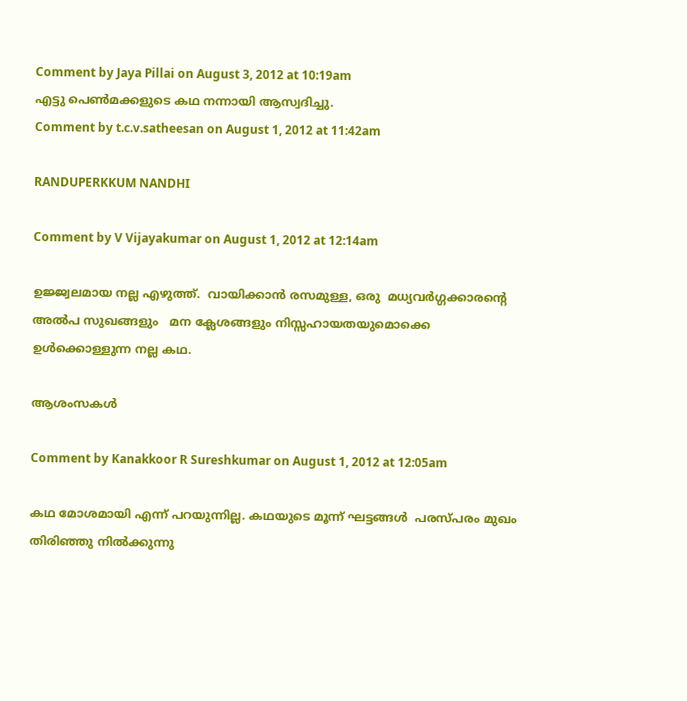Comment by Jaya Pillai on August 3, 2012 at 10:19am
എട്ടു പെണ്‍മക്കളുടെ കഥ നന്നായി ആസ്വദിച്ചു.
Comment by t.c.v.satheesan on August 1, 2012 at 11:42am

RANDUPERKKUM NANDHI

Comment by V Vijayakumar on August 1, 2012 at 12:14am

ഉജ്ജ്വലമായ നല്ല എഴുത്ത്.  വായിക്കാന്‍ രസമുള്ള, ഒരു  മധ്യവര്‍ഗ്ഗക്കാരന്‍റെ അല്‍പ സുഖങ്ങളും   മന ക്ലേശങ്ങളും നിസ്സഹായതയുമൊക്കെ    ഉള്‍ക്കൊള്ളുന്ന നല്ല കഥ.

ആശംസകള്‍

Comment by Kanakkoor R Sureshkumar on August 1, 2012 at 12:05am

കഥ മോശമായി എന്ന് പറയുന്നില്ല. കഥയുടെ മൂന്ന് ഘട്ടങ്ങള്‍  പരസ്പരം മുഖം തിരിഞ്ഞു നില്‍ക്കുന്നു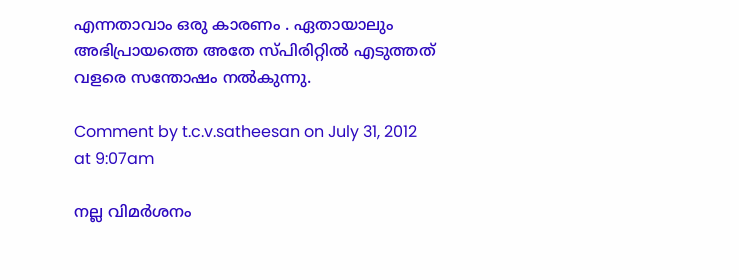എന്നതാവാം ഒരു കാരണം . ഏതായാലും അഭിപ്രായത്തെ അതേ സ്പിരിറ്റില്‍ എടുത്തത്‌ വളരെ സന്തോഷം നല്‍കുന്നു.

Comment by t.c.v.satheesan on July 31, 2012 at 9:07am

നല്ല വിമര്‍ശനം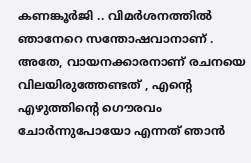കണങ്കൂര്‍ജി .. വിമര്‍ശനത്തില്‍ ഞാനേറെ സന്തോഷവാനാണ് . അതേ, വായനക്കാരനാണ് രചനയെ വിലയിരുത്തേണ്ടത് , എന്‍റെ എഴുത്തിന്‍റെ ഗൌരവം ചോര്‍ന്നുപോയോ എന്നത് ഞാന്‍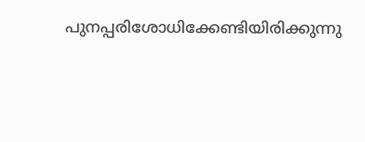പുനപ്പരിശോധിക്കേണ്ടിയിരിക്കുന്നു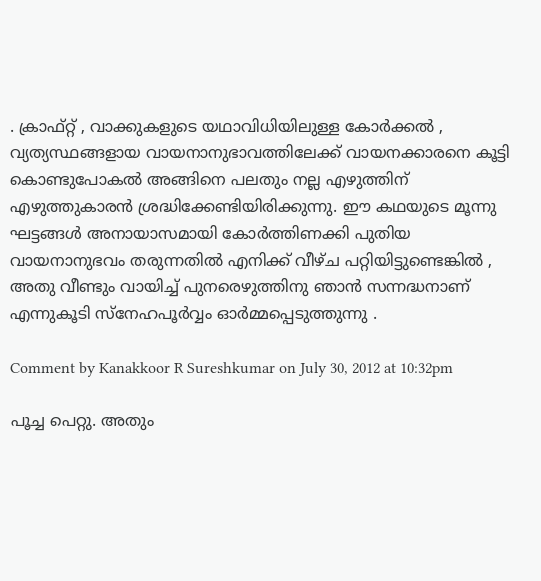. ക്രാഫ്റ്റ് , വാക്കുകളുടെ യഥാവിധിയിലുള്ള കോര്‍ക്കല്‍ , വ്യത്യസ്ഥങ്ങളായ വായനാനുഭാവത്തിലേക്ക് വായനക്കാരനെ കൂട്ടി കൊണ്ടുപോകല്‍ അങ്ങിനെ പലതും നല്ല എഴുത്തിന് എഴുത്തുകാരന്‍ ശ്രദ്ധിക്കേണ്ടിയിരിക്കുന്നു. ഈ കഥയുടെ മൂന്നു ഘട്ടങ്ങള്‍ അനായാസമായി കോര്‍ത്തിണക്കി പുതിയ വായനാനുഭവം തരുന്നതില്‍ എനിക്ക് വീഴ്ച പറ്റിയിട്ടുണ്ടെങ്കില്‍ , അതു വീണ്ടും വായിച്ച് പുനരെഴുത്തിനു ഞാന്‍ സന്നദ്ധനാണ് എന്നുകൂടി സ്നേഹപൂര്‍വ്വം ഓര്‍മ്മപ്പെടുത്തുന്നു .

Comment by Kanakkoor R Sureshkumar on July 30, 2012 at 10:32pm

പൂച്ച പെറ്റു. അതും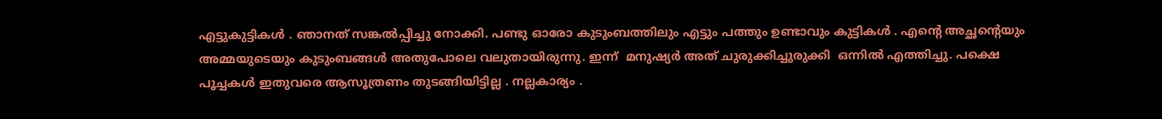എട്ടുകുട്ടികള്‍ . ഞാനത് സങ്കല്‍പ്പിച്ചു നോക്കി. പണ്ടു ഓരോ കുടുംബത്തിലും എട്ടും പത്തും ഉണ്ടാവും കുട്ടികള്‍ . എന്റെ അച്ഛന്റെയും അമ്മയുടെയും കുടുംബങ്ങള്‍ അതുപോലെ വലുതായിരുന്നു. ഇന്ന്  മനുഷ്യര്‍ അത് ചുരുക്കിച്ചുരുക്കി  ഒന്നില്‍ എത്തിച്ചു. പക്ഷെ പൂച്ചകള്‍ ഇതുവരെ ആസൂത്രണം തുടങ്ങിയിട്ടില്ല . നല്ലകാര്യം .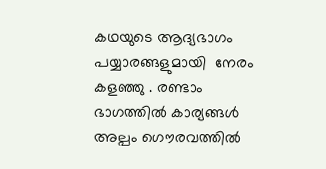കഥയുടെ ആദ്യഭാഗം പയ്യാരങ്ങളുമായി  നേരം  കളഞ്ഞു . രണ്ടാം ഭാഗത്തില്‍ കാര്യങ്ങള്‍ അല്പം ഗൌരവത്തില്‍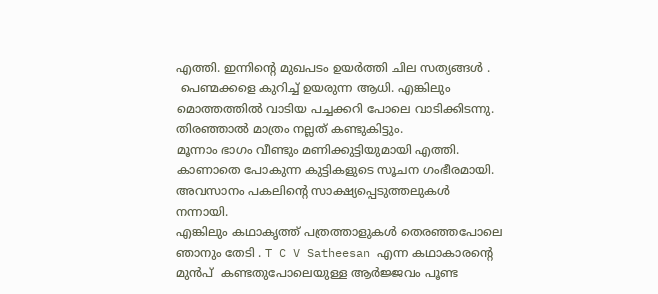എത്തി. ഇന്നിന്റെ മുഖപടം ഉയര്‍ത്തി ചില സത്യങ്ങള്‍ .
 പെണ്മക്കളെ കുറിച്ച് ഉയരുന്ന ആധി. എങ്കിലും മൊത്തത്തില്‍ വാടിയ പച്ചക്കറി പോലെ വാടിക്കിടന്നു. തിരഞ്ഞാല്‍ മാത്രം നല്ലത് കണ്ടുകിട്ടും.
മൂന്നാം ഭാഗം വീണ്ടും മണിക്കുട്ടിയുമായി എത്തി. കാണാതെ പോകുന്ന കുട്ടികളുടെ സൂചന ഗംഭീരമായി. അവസാനം പകലിന്റെ സാക്ഷ്യപ്പെടുത്തലുകള്‍  നന്നായി.
എങ്കിലും കഥാകൃത്ത്‌ പത്രത്താളുകള്‍ തെരഞ്ഞപോലെ ഞാനും തേടി . T C V Satheesan എന്ന കഥാകാരന്റെ മുന്‍പ്  കണ്ടതുപോലെയുള്ള ആര്‍ജ്ജവം പൂണ്ട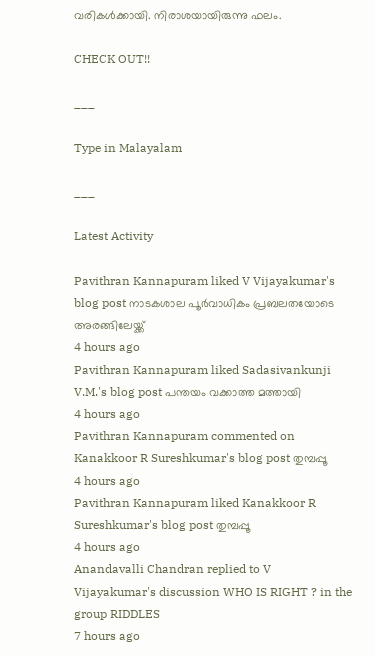വരികള്‍ക്കായി. നിരാശയായിരുന്നു ഫലം.

CHECK OUT!!

___

Type in Malayalam

___

Latest Activity

Pavithran Kannapuram liked V Vijayakumar's blog post നാടകശാല പൂർവാധികം പ്രബലതയോടെ അരങ്ങിലേയ്ക്ക്
4 hours ago
Pavithran Kannapuram liked Sadasivankunji V.M.'s blog post പന്തയം വക്കാത്ത മത്തായി
4 hours ago
Pavithran Kannapuram commented on Kanakkoor R Sureshkumar's blog post തുമ്പപ്പൂ
4 hours ago
Pavithran Kannapuram liked Kanakkoor R Sureshkumar's blog post തുമ്പപ്പൂ
4 hours ago
Anandavalli Chandran replied to V Vijayakumar's discussion WHO IS RIGHT ? in the group RIDDLES
7 hours ago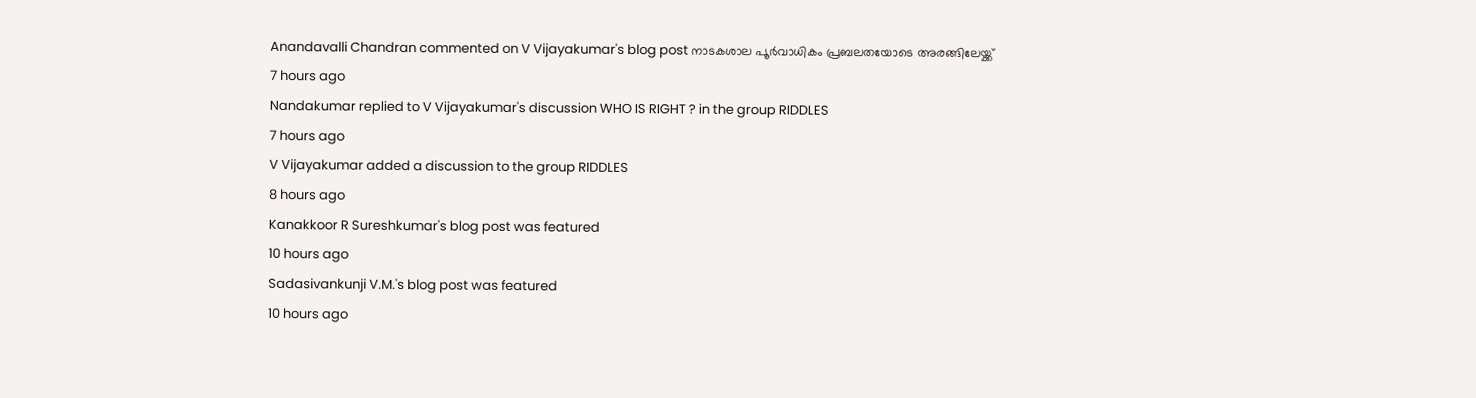Anandavalli Chandran commented on V Vijayakumar's blog post നാടകശാല പൂർവാധികം പ്രബലതയോടെ അരങ്ങിലേയ്ക്ക്
7 hours ago
Nandakumar replied to V Vijayakumar's discussion WHO IS RIGHT ? in the group RIDDLES
7 hours ago
V Vijayakumar added a discussion to the group RIDDLES
8 hours ago
Kanakkoor R Sureshkumar's blog post was featured
10 hours ago
Sadasivankunji V.M.'s blog post was featured
10 hours ago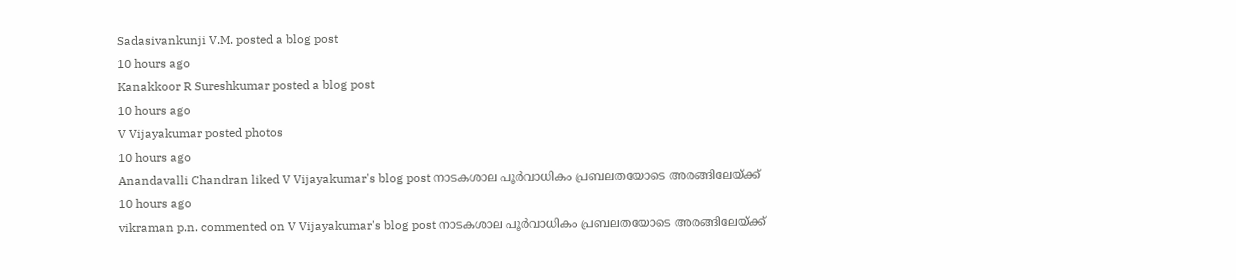Sadasivankunji V.M. posted a blog post
10 hours ago
Kanakkoor R Sureshkumar posted a blog post
10 hours ago
V Vijayakumar posted photos
10 hours ago
Anandavalli Chandran liked V Vijayakumar's blog post നാടകശാല പൂർവാധികം പ്രബലതയോടെ അരങ്ങിലേയ്ക്ക്
10 hours ago
vikraman p.n. commented on V Vijayakumar's blog post നാടകശാല പൂർവാധികം പ്രബലതയോടെ അരങ്ങിലേയ്ക്ക്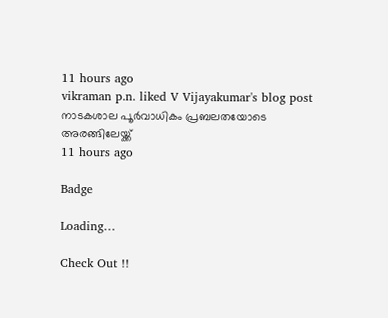11 hours ago
vikraman p.n. liked V Vijayakumar's blog post നാടകശാല പൂർവാധികം പ്രബലതയോടെ അരങ്ങിലേയ്ക്ക്
11 hours ago

Badge

Loading…

Check Out !!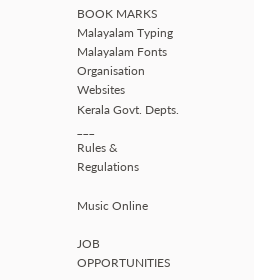BOOK MARKS
Malayalam Typing
Malayalam Fonts
Organisation Websites
Kerala Govt. Depts.
___
Rules & Regulations

Music Online

JOB OPPORTUNITIES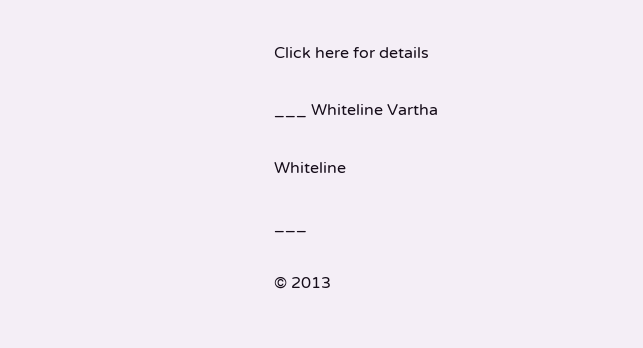Click here for details

___ Whiteline Vartha

Whiteline

___

© 2013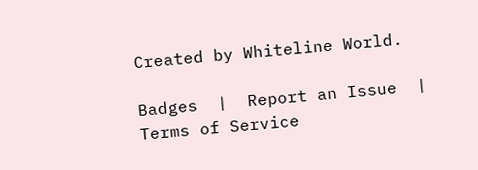Created by Whiteline World.

Badges  |  Report an Issue  |  Terms of Service